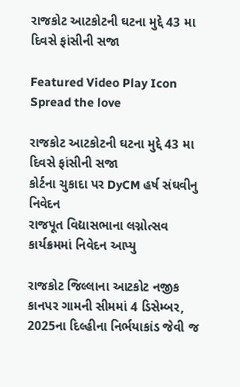રાજકોટ આટકોટની ઘટના મુદ્દે 43 મા દિવસે ફાંસીની સજા

Featured Video Play Icon
Spread the love

રાજકોટ આટકોટની ઘટના મુદ્દે 43 મા દિવસે ફાંસીની સજા
કોર્ટના ચુકાદા પર DyCM હર્ષ સંઘવીનુ નિવેદન
રાજપૂત વિદ્યાસભાના લગ્નોત્સવ કાર્યક્રમમાં નિવેદન આપ્યુ

રાજકોટ જિલ્લાના આટકોટ નજીક કાનપર ગામની સીમમાં 4 ડિસેમ્બર, 2025ના દિલ્હીના નિર્ભયાકાંડ જેવી જ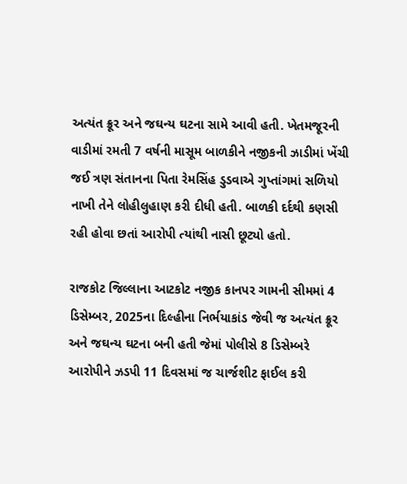અત્યંત ક્રૂર અને જઘન્ય ઘટના સામે આવી હતી. ખેતમજૂરની વાડીમાં રમતી 7 વર્ષની માસૂમ બાળકીને નજીકની ઝાડીમાં ખેંચી જઈ ત્રણ સંતાનના પિતા રેમસિંહ ડુડવાએ ગુપ્તાંગમાં સળિયો નાખી તેને લોહીલુહાણ કરી દીધી હતી. બાળકી દર્દથી કણસી રહી હોવા છતાં આરોપી ત્યાંથી નાસી છૂટ્યો હતો.

રાજકોટ જિલ્લાના આટકોટ નજીક કાનપર ગામની સીમમાં 4 ડિસેમ્બર, 2025ના દિલ્હીના નિર્ભયાકાંડ જેવી જ અત્યંત ક્રૂર અને જઘન્ય ઘટના બની હતી જેમાં પોલીસે 8 ડિસેમ્બરે આરોપીને ઝડપી 11 દિવસમાં જ ચાર્જશીટ ફાઈલ કરી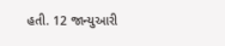હતી. 12 જાન્યુઆરી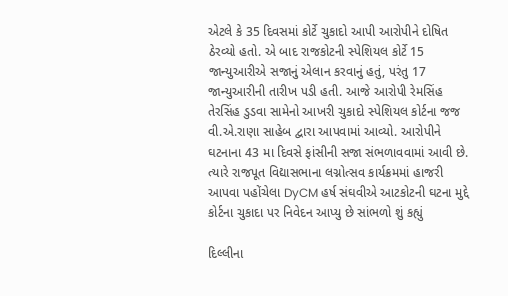એટલે કે 35 દિવસમાં કોર્ટે ચુકાદો આપી આરોપીને દોષિત ઠેરવ્યો હતો. એ બાદ રાજકોટની સ્પેશિયલ કોર્ટે 15 જાન્યુઆરીએ સજાનું એલાન કરવાનું હતું, પરંતુ 17 જાન્યુઆરીની તારીખ પડી હતી. આજે આરોપી રેમસિંહ તેરસિંહ ડુડવા સામેનો આખરી ચુકાદો સ્પેશિયલ કોર્ટના જજ વી.એ.રાણા સાહેબ દ્વારા આપવામાં આવ્યો. આરોપીને ઘટનાના 43 મા દિવસે ફાંસીની સજા સંભળાવવામાં આવી છે. ત્યારે રાજપૂત વિદ્યાસભાના લગ્નોત્સવ કાર્યક્રમમાં હાજરી આપવા પહોંચેલા DyCM હર્ષ સંઘવીએ આટકોટની ઘટના મુદ્દે કોર્ટના ચુકાદા પર નિવેદન આપ્યુ છે સાંભળો શું કહ્યું

દિલ્લીના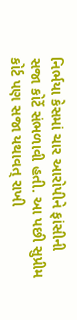નિર્ભયા કેસમાં ચાર આરોપીને ફાંસીની સજા કોર્ટે સંભળાવી હતી. આ પછી સુપ્રીમ કોર્ટ પણ સજા યથાવત્ રાખી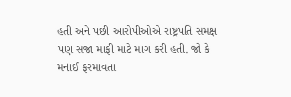હતી અને પછી આરોપીઓએ રાષ્ટ્રપતિ સમક્ષ પણ સજા માફી માટે માગ કરી હતી. જો કે મનાઈ ફરમાવતા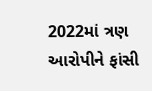2022માં ત્રણ આરોપીને ફાંસી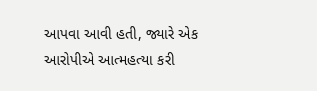આપવા આવી હતી, જ્યારે એક આરોપીએ આત્મહત્યા કરી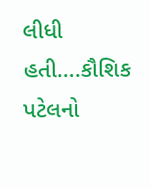લીધી હતી….કૌશિક પટેલનો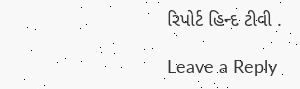રિપોર્ટ હિન્દ ટીવી .

Leave a Reply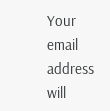Your email address will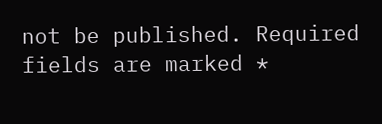not be published. Required fields are marked *